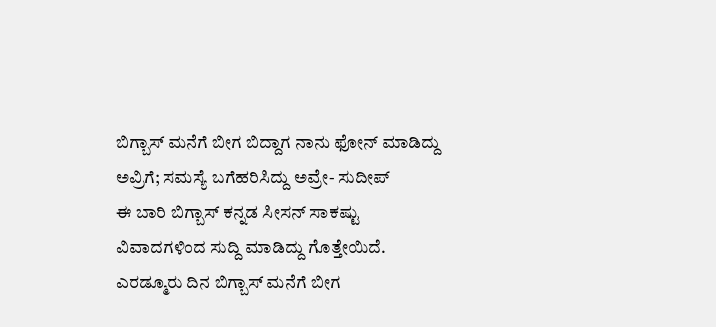ಬಿಗ್ಬಾಸ್ ಮನೆಗೆ ಬೀಗ ಬಿದ್ದಾಗ ನಾನು ಫೋನ್ ಮಾಡಿದ್ದು ಅವ್ರಿಗೆ; ಸಮಸ್ಯೆ ಬಗೆಹರಿಸಿದ್ದು ಅವ್ರೇ- ಸುದೀಪ್
ಈ ಬಾರಿ ಬಿಗ್ಬಾಸ್ ಕನ್ನಡ ಸೀಸನ್ ಸಾಕಷ್ಟು ವಿವಾದಗಳಿಂದ ಸುದ್ದಿ ಮಾಡಿದ್ದು ಗೊತ್ತೇಯಿದೆ. ಎರಡ್ಮೂರು ದಿನ ಬಿಗ್ಬಾಸ್ ಮನೆಗೆ ಬೀಗ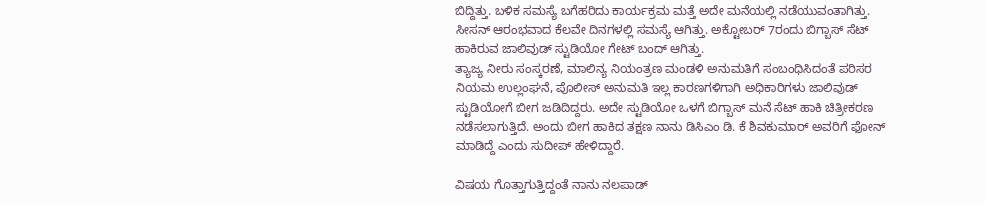ಬಿದ್ದಿತ್ತು. ಬಳಿಕ ಸಮಸ್ಯೆ ಬಗೆಹರಿದು ಕಾರ್ಯಕ್ರಮ ಮತ್ತೆ ಅದೇ ಮನೆಯಲ್ಲಿ ನಡೆಯುವಂತಾಗಿತ್ತು. ಸೀಸನ್ ಆರಂಭವಾದ ಕೆಲವೇ ದಿನಗಳಲ್ಲಿ ಸಮಸ್ಯೆ ಆಗಿತ್ತು. ಅಕ್ಟೋಬರ್ 7ರಂದು ಬಿಗ್ಬಾಸ್ ಸೆಟ್ ಹಾಕಿರುವ ಜಾಲಿವುಡ್ ಸ್ಟುಡಿಯೋ ಗೇಟ್ ಬಂದ್ ಆಗಿತ್ತು.
ತ್ಯಾಜ್ಯ ನೀರು ಸಂಸ್ಕರಣೆ, ಮಾಲಿನ್ಯ ನಿಯಂತ್ರಣ ಮಂಡಳಿ ಅನುಮತಿಗೆ ಸಂಬಂಧಿಸಿದಂತೆ ಪರಿಸರ ನಿಯಮ ಉಲ್ಲಂಘನೆ, ಪೊಲೀಸ್ ಅನುಮತಿ ಇಲ್ಲ ಕಾರಣಗಳಿಗಾಗಿ ಅಧಿಕಾರಿಗಳು ಜಾಲಿವುಡ್ ಸ್ಟುಡಿಯೋಗೆ ಬೀಗ ಜಡಿದಿದ್ದರು. ಅದೇ ಸ್ಟುಡಿಯೋ ಒಳಗೆ ಬಿಗ್ಬಾಸ್ ಮನೆ ಸೆಟ್ ಹಾಕಿ ಚಿತ್ರೀಕರಣ ನಡೆಸಲಾಗುತ್ತಿದೆ. ಅಂದು ಬೀಗ ಹಾಕಿದ ತಕ್ಷಣ ನಾನು ಡಿಸಿಎಂ ಡಿ. ಕೆ ಶಿವಕುಮಾರ್ ಅವರಿಗೆ ಫೋನ್ ಮಾಡಿದ್ದೆ ಎಂದು ಸುದೀಪ್ ಹೇಳಿದ್ದಾರೆ.

ವಿಷಯ ಗೊತ್ತಾಗುತ್ತಿದ್ದಂತೆ ನಾನು ನಲಪಾಡ್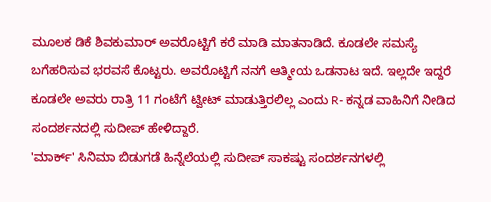ಮೂಲಕ ಡಿಕೆ ಶಿವಕುಮಾರ್ ಅವರೊಟ್ಟಿಗೆ ಕರೆ ಮಾಡಿ ಮಾತನಾಡಿದೆ. ಕೂಡಲೇ ಸಮಸ್ಯೆ ಬಗೆಹರಿಸುವ ಭರವಸೆ ಕೊಟ್ಟರು. ಅವರೊಟ್ಟಿಗೆ ನನಗೆ ಆತ್ಮೀಯ ಒಡನಾಟ ಇದೆ. ಇಲ್ಲದೇ ಇದ್ದರೆ ಕೂಡಲೇ ಅವರು ರಾತ್ರಿ 11 ಗಂಟೆಗೆ ಟ್ವೀಟ್ ಮಾಡುತ್ತಿರಲಿಲ್ಲ ಎಂದು R- ಕನ್ನಡ ವಾಹಿನಿಗೆ ನೀಡಿದ ಸಂದರ್ಶನದಲ್ಲಿ ಸುದೀಪ್ ಹೇಳಿದ್ದಾರೆ.
'ಮಾರ್ಕ್' ಸಿನಿಮಾ ಬಿಡುಗಡೆ ಹಿನ್ನೆಲೆಯಲ್ಲಿ ಸುದೀಪ್ ಸಾಕಷ್ಟು ಸಂದರ್ಶನಗಳಲ್ಲಿ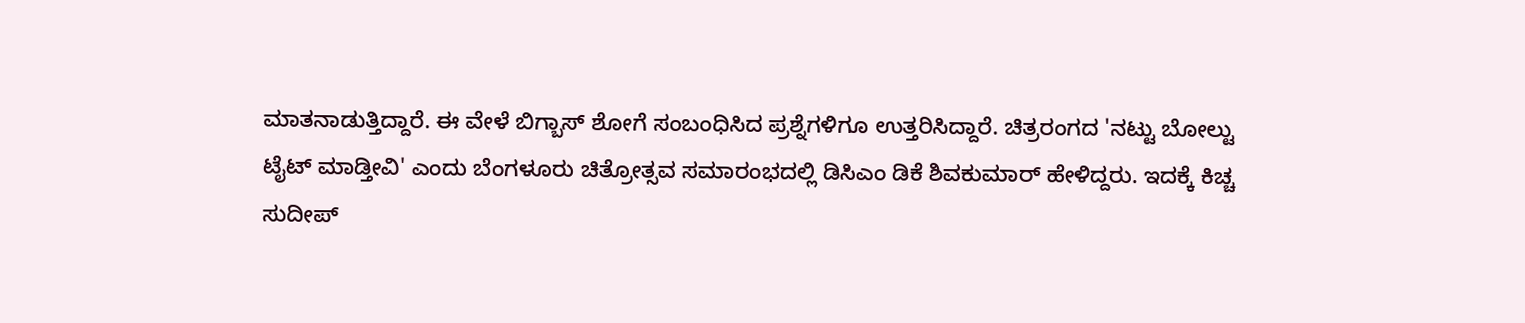ಮಾತನಾಡುತ್ತಿದ್ದಾರೆ. ಈ ವೇಳೆ ಬಿಗ್ಬಾಸ್ ಶೋಗೆ ಸಂಬಂಧಿಸಿದ ಪ್ರಶ್ನೆಗಳಿಗೂ ಉತ್ತರಿಸಿದ್ದಾರೆ. ಚಿತ್ರರಂಗದ 'ನಟ್ಟು ಬೋಲ್ಟು ಟೈಟ್ ಮಾಡ್ತೀವಿ' ಎಂದು ಬೆಂಗಳೂರು ಚಿತ್ರೋತ್ಸವ ಸಮಾರಂಭದಲ್ಲಿ ಡಿಸಿಎಂ ಡಿಕೆ ಶಿವಕುಮಾರ್ ಹೇಳಿದ್ದರು. ಇದಕ್ಕೆ ಕಿಚ್ಚ ಸುದೀಪ್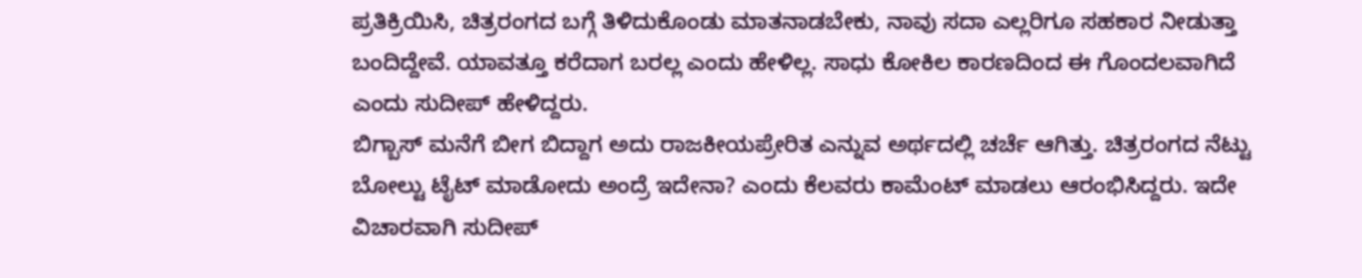ಪ್ರತಿಕ್ರಿಯಿಸಿ, ಚಿತ್ರರಂಗದ ಬಗ್ಗೆ ತಿಳಿದುಕೊಂಡು ಮಾತನಾಡಬೇಕು, ನಾವು ಸದಾ ಎಲ್ಲರಿಗೂ ಸಹಕಾರ ನೀಡುತ್ತಾ ಬಂದಿದ್ದೇವೆ. ಯಾವತ್ತೂ ಕರೆದಾಗ ಬರಲ್ಲ ಎಂದು ಹೇಳಿಲ್ಲ. ಸಾಧು ಕೋಕಿಲ ಕಾರಣದಿಂದ ಈ ಗೊಂದಲವಾಗಿದೆ ಎಂದು ಸುದೀಪ್ ಹೇಳಿದ್ದರು.
ಬಿಗ್ಬಾಸ್ ಮನೆಗೆ ಬೀಗ ಬಿದ್ದಾಗ ಅದು ರಾಜಕೀಯಪ್ರೇರಿತ ಎನ್ನುವ ಅರ್ಥದಲ್ಲಿ ಚರ್ಚೆ ಆಗಿತ್ತು. ಚಿತ್ರರಂಗದ ನೆಟ್ಟು ಬೋಲ್ಟು ಟೈಟ್ ಮಾಡೋದು ಅಂದ್ರೆ ಇದೇನಾ? ಎಂದು ಕೆಲವರು ಕಾಮೆಂಟ್ ಮಾಡಲು ಆರಂಭಿಸಿದ್ದರು. ಇದೇ ವಿಚಾರವಾಗಿ ಸುದೀಪ್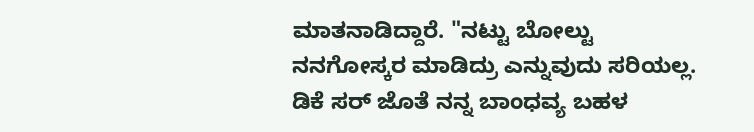ಮಾತನಾಡಿದ್ದಾರೆ. "ನಟ್ಟು ಬೋಲ್ಟು ನನಗೋಸ್ಕರ ಮಾಡಿದ್ರು ಎನ್ನುವುದು ಸರಿಯಲ್ಲ. ಡಿಕೆ ಸರ್ ಜೊತೆ ನನ್ನ ಬಾಂಧವ್ಯ ಬಹಳ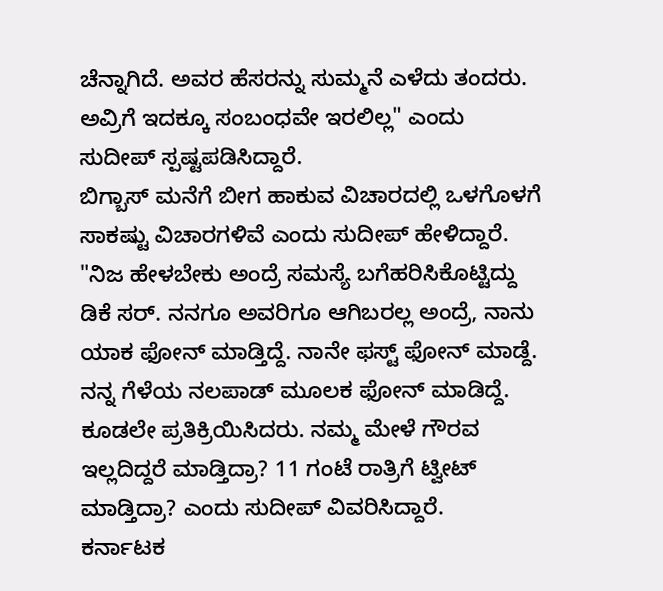ಚೆನ್ನಾಗಿದೆ. ಅವರ ಹೆಸರನ್ನು ಸುಮ್ಮನೆ ಎಳೆದು ತಂದರು. ಅವ್ರಿಗೆ ಇದಕ್ಕೂ ಸಂಬಂಧವೇ ಇರಲಿಲ್ಲ" ಎಂದು ಸುದೀಪ್ ಸ್ಪಷ್ಟಪಡಿಸಿದ್ದಾರೆ.
ಬಿಗ್ಬಾಸ್ ಮನೆಗೆ ಬೀಗ ಹಾಕುವ ವಿಚಾರದಲ್ಲಿ ಒಳಗೊಳಗೆ ಸಾಕಷ್ಟು ವಿಚಾರಗಳಿವೆ ಎಂದು ಸುದೀಪ್ ಹೇಳಿದ್ದಾರೆ. "ನಿಜ ಹೇಳಬೇಕು ಅಂದ್ರೆ ಸಮಸ್ಯೆ ಬಗೆಹರಿಸಿಕೊಟ್ಟಿದ್ದು ಡಿಕೆ ಸರ್. ನನಗೂ ಅವರಿಗೂ ಆಗಿಬರಲ್ಲ ಅಂದ್ರೆ, ನಾನು ಯಾಕ ಫೋನ್ ಮಾಡ್ತಿದ್ದೆ. ನಾನೇ ಫಸ್ಟ್ ಫೋನ್ ಮಾಡ್ದೆ. ನನ್ನ ಗೆಳೆಯ ನಲಪಾಡ್ ಮೂಲಕ ಫೋನ್ ಮಾಡಿದ್ದೆ. ಕೂಡಲೇ ಪ್ರತಿಕ್ರಿಯಿಸಿದರು. ನಮ್ಮ ಮೇಳೆ ಗೌರವ ಇಲ್ಲದಿದ್ದರೆ ಮಾಡ್ತಿದ್ರಾ? 11 ಗಂಟೆ ರಾತ್ರಿಗೆ ಟ್ವೀಟ್ ಮಾಡ್ತಿದ್ರಾ? ಎಂದು ಸುದೀಪ್ ವಿವರಿಸಿದ್ದಾರೆ.
ಕರ್ನಾಟಕ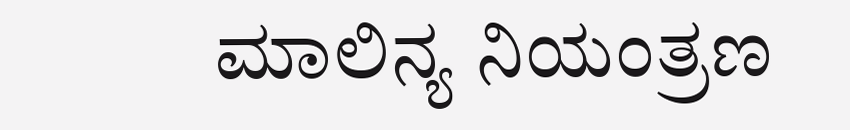ಮಾಲಿನ್ಯ ನಿಯಂತ್ರಣ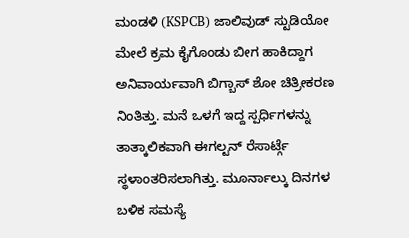ಮಂಡಳಿ (KSPCB) ಜಾಲಿವುಡ್ ಸ್ಟುಡಿಯೋ ಮೇಲೆ ಕ್ರಮ ಕೈಗೊಂಡು ಬೀಗ ಹಾಕಿದ್ದಾಗ ಅನಿವಾರ್ಯವಾಗಿ ಬಿಗ್ಬಾಸ್ ಶೋ ಚಿತ್ರೀಕರಣ ನಿಂತಿತ್ತು. ಮನೆ ಒಳಗೆ ಇದ್ದ ಸ್ಪರ್ಧಿಗಳನ್ನು ತಾತ್ಕಾಲಿಕವಾಗಿ ಈಗಲ್ಟನ್ ರೆಸಾರ್ಟ್ಗೆ ಸ್ಥಳಾಂತರಿಸಲಾಗಿತ್ತು. ಮೂರ್ನಾಲ್ಕು ದಿನಗಳ ಬಳಿಕ ಸಮಸ್ಯೆ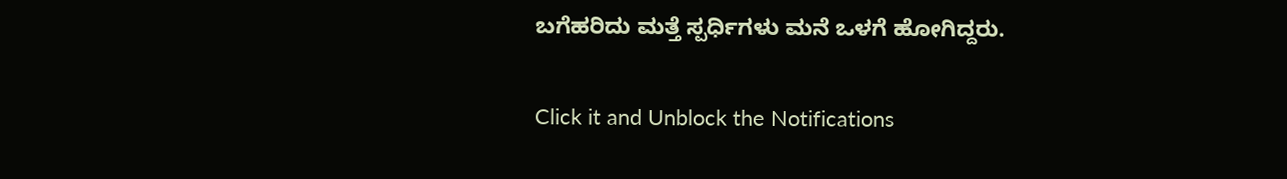ಬಗೆಹರಿದು ಮತ್ತೆ ಸ್ಪರ್ಧಿಗಳು ಮನೆ ಒಳಗೆ ಹೋಗಿದ್ದರು.


Click it and Unblock the Notifications